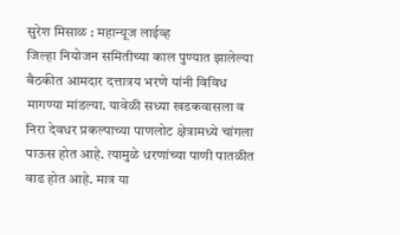सुरेश मिसाळ : महान्यूज लाईव्ह
जिल्हा नियोजन समितीच्या काल पुण्यात झालेल्या बैठकीत आमदार दत्तात्रय भरणे यांनी विविध मागण्या मांडल्या. यावेळी सध्या खडकवासला व निरा देवधर प्रकल्पाच्या पाणलोट क्षेत्रामध्ये चांगला पाऊस होत आहे. त्यामुळे धरणांच्या पाणी पातळीत वाढ होत आहे. मात्र या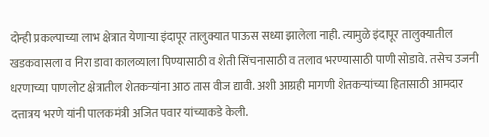दोन्ही प्रकल्पाच्या लाभ क्षेत्रात येणाऱ्या इंदापूर तालुक्यात पाऊस सध्या झालेला नाही. त्यामुळे इंदापूर तालुक्यातील खडकवासला व निरा डावा कालव्याला पिण्यासाठी व शेती सिंचनासाठी व तलाव भरण्यासाठी पाणी सोडावे. तसेच उजनी धरणाच्या पाणलोट क्षेत्रातील शेतकऱ्यांना आठ तास वीज द्यावी. अशी आग्रही मागणी शेतकऱ्यांच्या हितासाठी आमदार दत्तात्रय भरणे यांनी पालकमंत्री अजित पवार यांच्याकडे केली.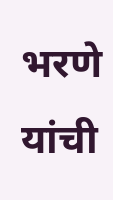भरणे यांची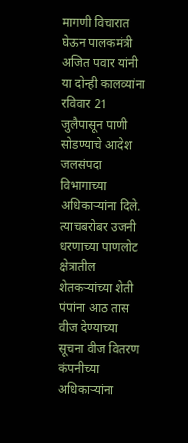मागणी विचारात घेऊन पालकमंत्री अजित पवार यांनी या दोन्ही कालव्यांना रविवार 21 जुलैपासून पाणी सोडण्याचे आदेश जलसंपदा विभागाच्या अधिकाऱ्यांना दिले. त्याचबरोबर उजनी धरणाच्या पाणलोट क्षेत्रातील शेतकऱ्यांच्या शेती पंपांना आठ तास वीज देण्याच्या सूचना वीज वितरण कंपनीच्या अधिकाऱ्यांना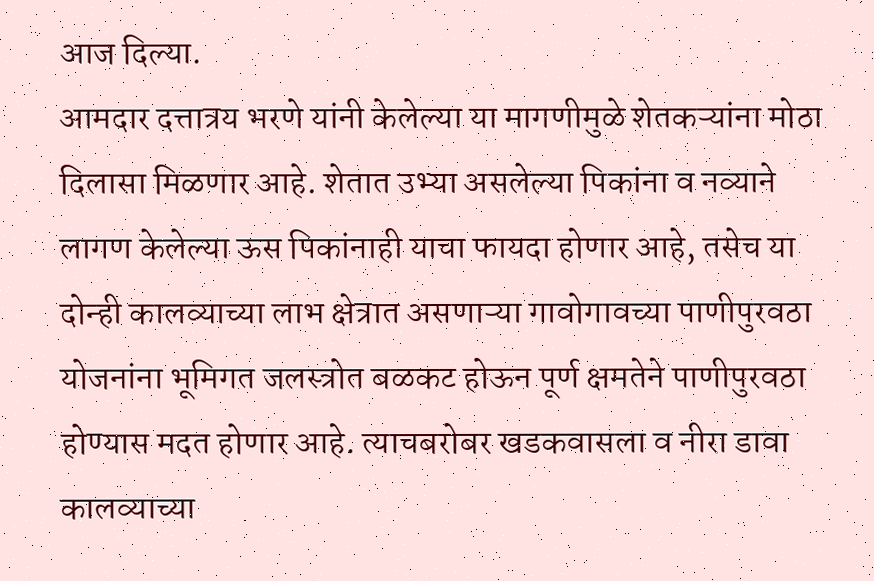आज दिल्या.
आमदार दत्तात्रय भरणे यांनी केलेल्या या मागणीमुळे शेतकऱ्यांना मोठा दिलासा मिळणार आहे. शेतात उभ्या असलेल्या पिकांना व नव्याने लागण केलेल्या ऊस पिकांनाही याचा फायदा होणार आहे, तसेच या दोन्ही कालव्याच्या लाभ क्षेत्रात असणाऱ्या गावोगावच्या पाणीपुरवठा योजनांना भूमिगत जलस्त्रोत बळकट होऊन पूर्ण क्षमतेने पाणीपुरवठा होण्यास मदत होणार आहे. त्याचबरोबर खडकवासला व नीरा डावा कालव्याच्या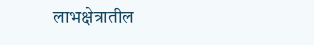लाभक्षेत्रातील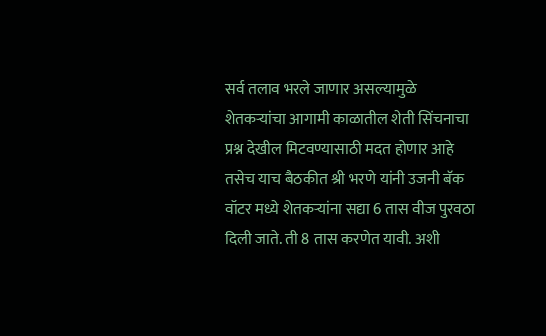सर्व तलाव भरले जाणार असल्यामुळे शेतकऱ्यांचा आगामी काळातील शेती सिंचनाचा प्रश्न देखील मिटवण्यासाठी मदत होणार आहे
तसेच याच बैठकीत श्री भरणे यांनी उजनी बॅक वॉटर मध्ये शेतकऱ्यांना सद्या 6 तास वीज पुरवठा दिली जाते. ती 8 तास करणेत यावी. अशी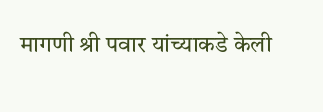मागणी श्री पवार यांच्याकडे केली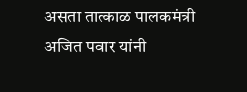असता तात्काळ पालकमंत्री अजित पवार यांनी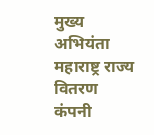मुख्य अभियंता महाराष्ट्र राज्य वितरण कंपनी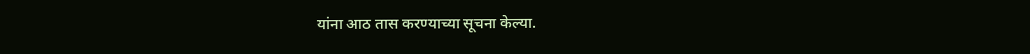यांना आठ तास करण्याच्या सूचना केल्या.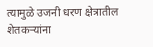त्यामुळे उजनी धरण क्षेत्रातील शेतकऱ्यांना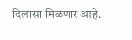दिलासा मिळणार आहे.